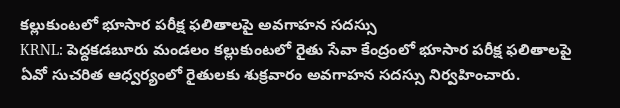కల్లుకుంటలో భూసార పరీక్ష ఫలితాలపై అవగాహన సదస్సు
KRNL: పెద్దకడబూరు మండలం కల్లుకుంటలో రైతు సేవా కేంద్రంలో భూసార పరీక్ష ఫలితాలపై ఏవో సుచరిత ఆధ్వర్యంలో రైతులకు శుక్రవారం అవగాహన సదస్సు నిర్వహించారు.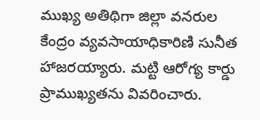ముఖ్య అతిథిగా జిల్లా వనరుల కేంద్రం వ్యవసాయాధికారిణి సునీత హాజరయ్యారు. మట్టి ఆరోగ్య కార్డు ప్రాముఖ్యతను వివరించారు.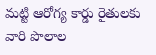మట్టి ఆరోగ్య కార్డు రైతులకు వారి పొలాల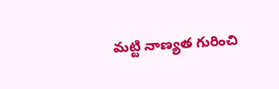మట్టి నాణ్యత గురించి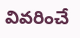వివరించే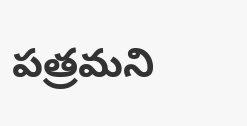పత్రమని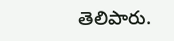తెలిపారు.